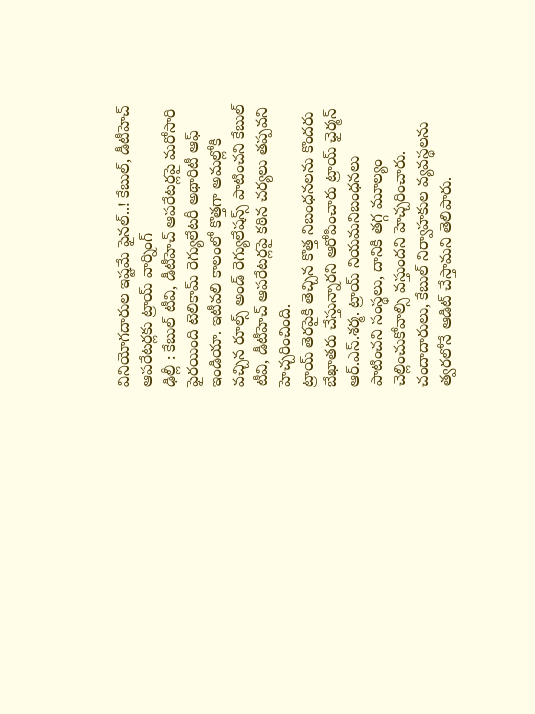వినియోగదారుల ఇష్టమే ఫైనల్..! కేబుల్, డీటీహెచ్ ఆపరేటర్లకు ట్రాయ్ వార్నింగ్
ఢిల్లీ : కేబుల్ టీవి, డీటీహెచ్ ఆపరేటర్లపై మరోసారి ఫైరయింది టెలికామ్ రెగ్యులేటరీ అథారిటీ ఆఫ్ ఇండియా. ఇటీవలి కాలంలో కొత్తగా అమల్లోకి వచ్చిన రూల్స్ అండ్ రెగ్యులేషన్స్ పాటించని కేబుల్ టీవి, డీటీహెచ్ ఆపరేటర్లపై కఠిన చర్యలు తప్పవని హెచ్చరించింది.
ట్రాయ్ తెరపైకి తెచ్చిన కొత్త నిబంధనలను కొందరు బేఖాతరు చేస్తున్నారని ఆరోపించారు ట్రాయ్ ఛైర్మన్ ఆర్.ఎస్.శర్మ. ట్రాయ్ నియమనిబంధనలు పాటించని సంస్థలు, దానికి తగ్గ మూల్యం చెల్లించుకోవాల్సి వస్తుందని హెచ్చరించారు. చందాదారులు, కేబుల్ నిర్వాహకుల వ్యవస్థలను త్వరలోనే ఆడిట్ చేస్తామని తెలిపారు.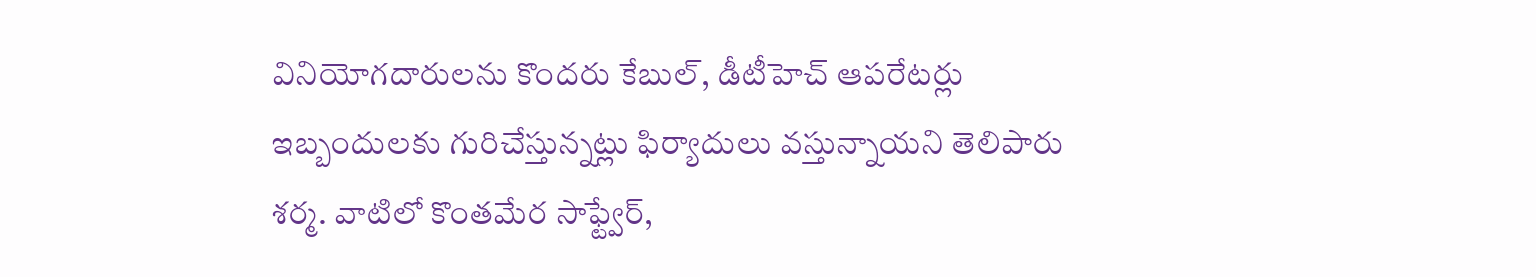వినియోగదారులను కొందరు కేబుల్, డీటీహెచ్ ఆపరేటర్లు ఇబ్బందులకు గురిచేస్తున్నట్లు ఫిర్యాదులు వస్తున్నాయని తెలిపారు శర్మ. వాటిలో కొంతమేర సాఫ్ట్వేర్,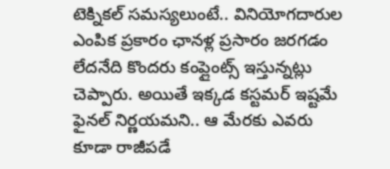టెక్నికల్ సమస్యలుంటే.. వినియోగదారుల ఎంపిక ప్రకారం ఛానళ్ల ప్రసారం జరగడం లేదనేది కొందరు కంప్లైంట్స్ ఇస్తున్నట్లు చెప్పారు. అయితే ఇక్కడ కస్టమర్ ఇష్టమే ఫైనల్ నిర్ణయమని.. ఆ మేరకు ఎవరు కూడా రాజీపడే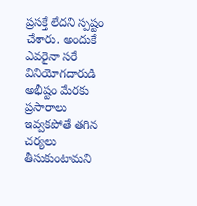ప్రసక్తే లేదని స్పష్టం చేశారు. అందుకే ఎవరైనా సరే వినియోగదారుడి అభీష్టం మేరకు ప్రసారాలు ఇవ్వకపోతే తగిన చర్యలు తీసుకుంటామని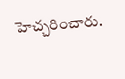హెచ్చరించారు.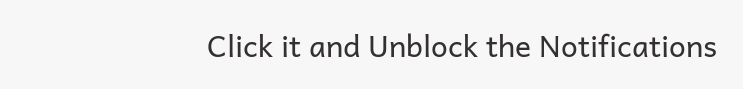Click it and Unblock the Notifications